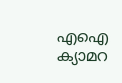എഐ ക്യാമറ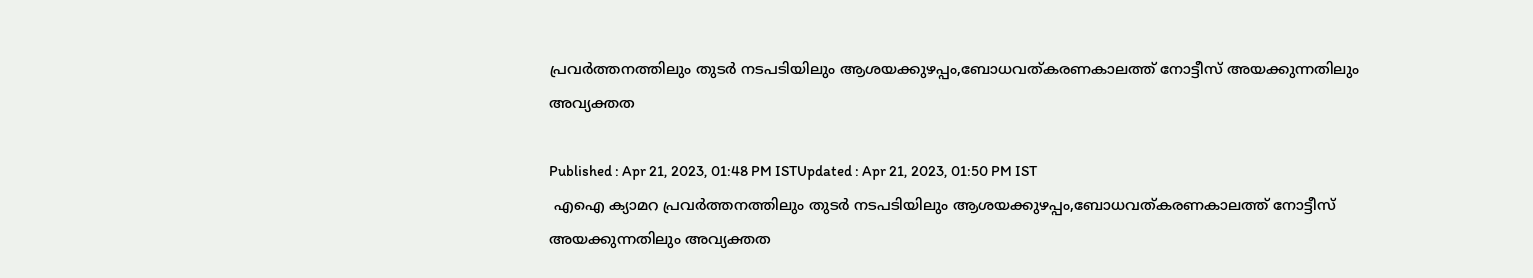പ്രവര്‍ത്തനത്തിലും തുടര്‍ നടപടിയിലും ആശയക്കുഴപ്പം,ബോധവത്കരണകാലത്ത് നോട്ടീസ് അയക്കുന്നതിലും അവ്യക്തത

Published : Apr 21, 2023, 01:48 PM ISTUpdated : Apr 21, 2023, 01:50 PM IST
 എഐ ക്യാമറ പ്രവര്‍ത്തനത്തിലും തുടര്‍ നടപടിയിലും ആശയക്കുഴപ്പം,ബോധവത്കരണകാലത്ത് നോട്ടീസ് അയക്കുന്നതിലും അവ്യക്തത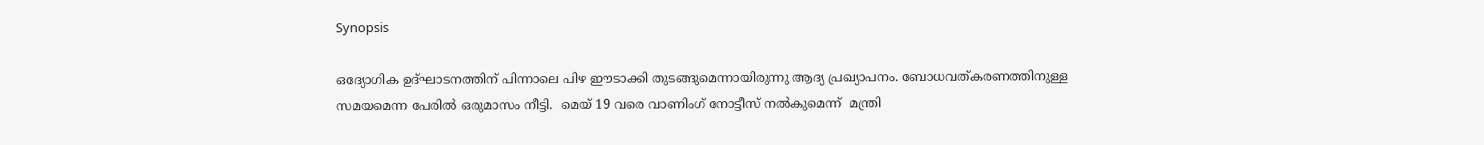Synopsis

ഒദ്യോഗിക ഉദ്ഘാടനത്തിന് പിന്നാലെ പിഴ ഈടാക്കി തുടങ്ങുമെന്നായിരുന്നു ആദ്യ പ്രഖ്യാപനം. ബോധവത്കരണത്തിനുള്ള സമയമെന്ന പേരിൽ ഒരുമാസം നീട്ടി.  മെയ് 19 വരെ വാണിംഗ് നോട്ടീസ് നൽകുമെന്ന്  മന്ത്രി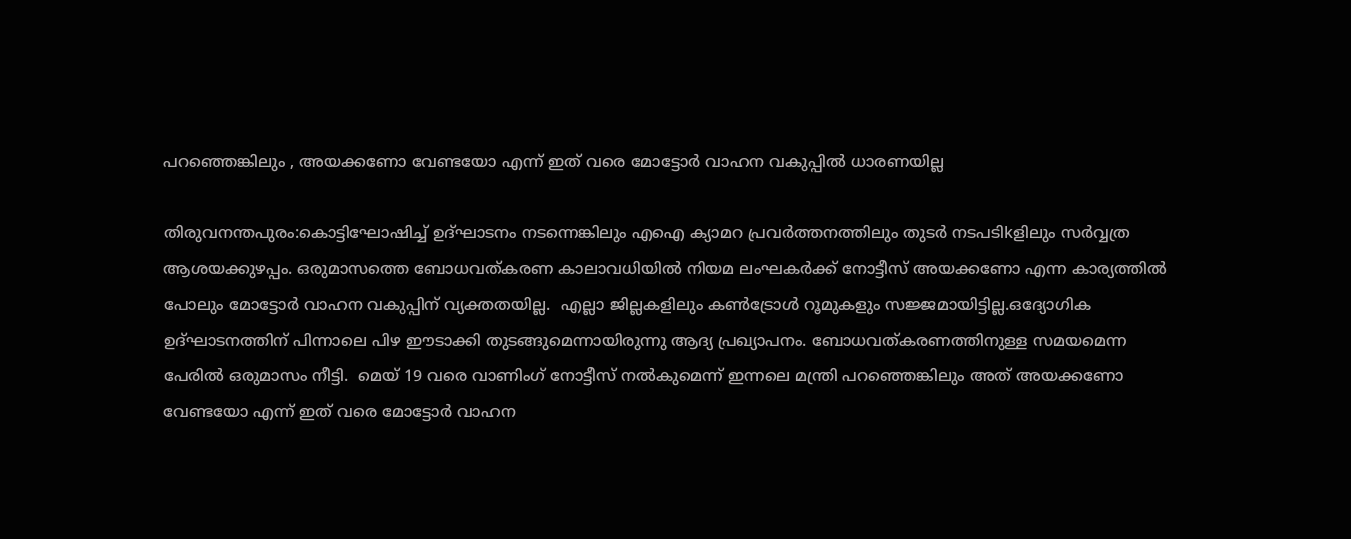പറഞ്ഞെങ്കിലും , അയക്കണോ വേണ്ടയോ എന്ന് ഇത് വരെ മോട്ടോര്‍ വാഹന വകുപ്പിൽ ധാരണയില്ല

തിരുവനന്തപുരം:കൊട്ടിഘോഷിച്ച് ഉദ്ഘാടനം നടന്നെങ്കിലും എഐ ക്യാമറ പ്രവര്‍ത്തനത്തിലും തുടര്‍ നടപടിkളിലും സര്‍വ്വത്ര ആശയക്കുഴപ്പം. ഒരുമാസത്തെ ബോധവത്കരണ കാലാവധിയിൽ നിയമ ലംഘകര്‍ക്ക് നോട്ടീസ് അയക്കണോ എന്ന കാര്യത്തിൽ പോലും മോട്ടോര്‍ വാഹന വകുപ്പിന് വ്യക്തതയില്ല.  എല്ലാ ജില്ലകളിലും കൺട്രോൾ റൂമുകളും സജ്ജമായിട്ടില്ല.ഒദ്യോഗിക ഉദ്ഘാടനത്തിന് പിന്നാലെ പിഴ ഈടാക്കി തുടങ്ങുമെന്നായിരുന്നു ആദ്യ പ്രഖ്യാപനം. ബോധവത്കരണത്തിനുള്ള സമയമെന്ന പേരിൽ ഒരുമാസം നീട്ടി.  മെയ് 19 വരെ വാണിംഗ് നോട്ടീസ് നൽകുമെന്ന് ഇന്നലെ മന്ത്രി പറഞ്ഞെങ്കിലും അത് അയക്കണോ വേണ്ടയോ എന്ന് ഇത് വരെ മോട്ടോര്‍ വാഹന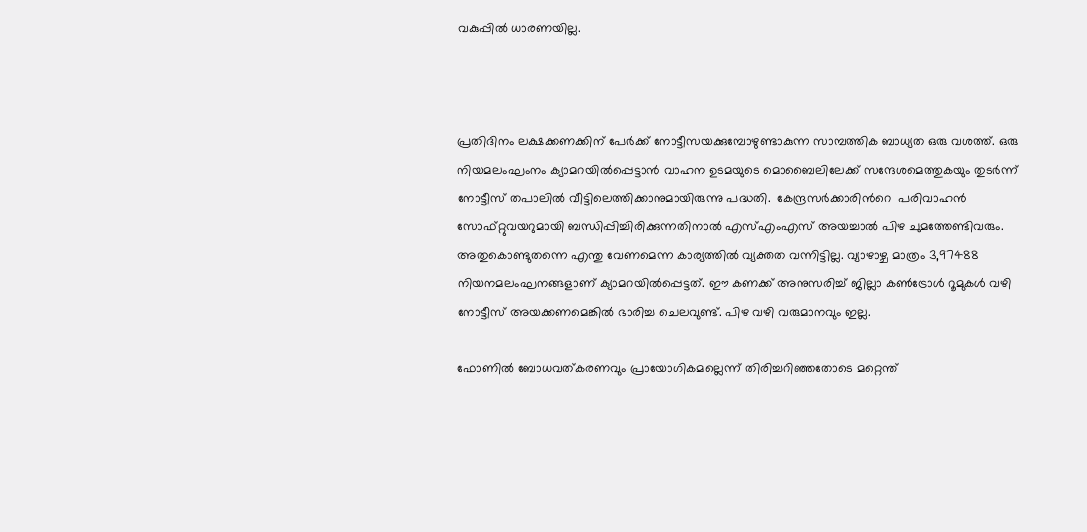വകുപ്പിൽ ധാരണയില്ല.



പ്രതിദിനം ലക്ഷക്കണക്കിന് പേർക്ക് നോട്ടീസയക്കുമ്പോഴുണ്ടാകുന്ന സാമ്പത്തിക ബാധ്യത ഒരു വശത്ത്. ഒരു നിയമലംഘംനം ക്യാമറയിൽപ്പെട്ടാൻ വാഹന ഉടമയുടെ മൊബൈലിലേക്ക് സന്ദേശമെത്തുകയും തുടർന്ന് നോട്ടീസ് തപാലിൽ വീട്ടിലെത്തിക്കാനുമായിരുന്നു പദ്ധതി.  കേന്ദ്രസർക്കാരിന്‍റെ  പരിവാഹൻ സോഫ്റ്റുവയറുമായി ബന്ധിപ്പിച്ചിരിക്കുന്നതിനാൽ എസ്എംഎസ് അയച്ചാൽ പിഴ ചുമത്തേണ്ടിവരും. അതുകൊണ്ടുതന്നെ എന്തു വേണമെന്ന കാര്യത്തിൽ വ്യക്തത വന്നിട്ടില്ല. വ്യാഴാഴ്ച മാത്രം 3,97488 നിയനമലംഘനങ്ങളാണ് ക്യാമറയിൽപ്പെട്ടത്. ഈ കണക്ക് അനുസരിച്ച് ജില്ലാ കൺട്രോൾ റൂമുകൾ വഴി നോട്ടീസ് അയക്കണമെങ്കിൽ ഭാരിച്ച ചെലവുണ്ട്. പിഴ വഴി വരുമാനവും ഇല്ല.

ഫോണിൽ ബോധവത്കരണവും പ്രായോഗികമല്ലെന്ന് തിരിച്ചറിഞ്ഞതോടെ മറ്റെന്ത്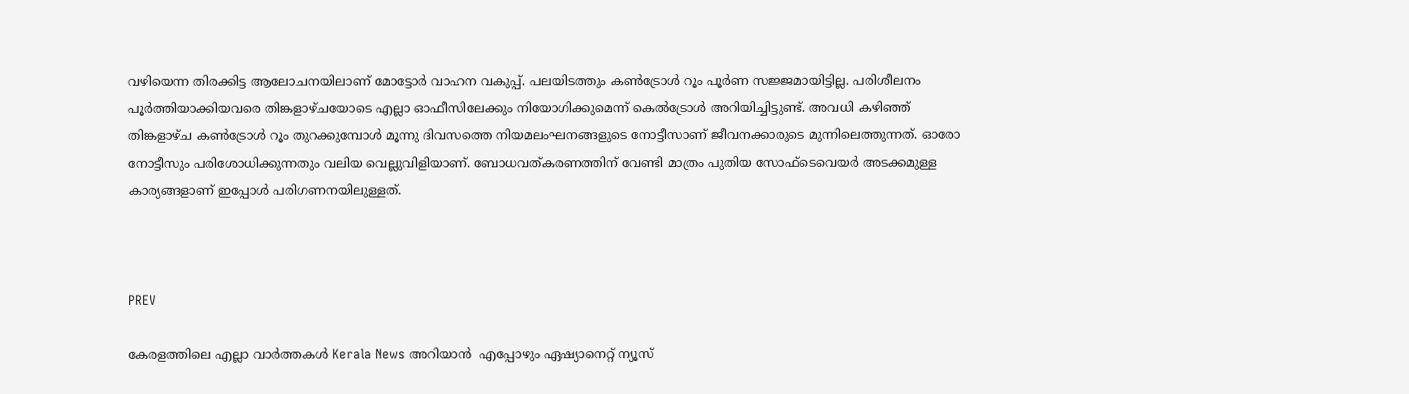വഴിയെന്ന തിരക്കിട്ട ആലോചനയിലാണ് മോട്ടോര്‍ വാഹന വകുപ്പ്. പലയിടത്തും കണ്‍ട്രോള്‍ റൂം പൂർണ സജ്ജമായിട്ടില്ല. പരിശീലനം പൂർത്തിയാക്കിയവരെ തിങ്കളാഴ്ചയോടെ എല്ലാ ഓഫീസിലേക്കും നിയോഗിക്കുമെന്ന് കെൽട്രോള്‍ അറിയിച്ചിട്ടുണ്ട്. അവധി കഴിഞ്ഞ് തിങ്കളാഴ്ച കണ്‍ട്രോള്‍ റൂം തുറക്കുമ്പോള്‍ മൂന്നു ദിവസത്തെ നിയമലംഘനങ്ങളുടെ നോട്ടീസാണ് ജീവനക്കാരുടെ മുന്നിലെത്തുന്നത്. ഓരോ നോട്ടീസും പരിശോധിക്കുന്നതും വലിയ വെല്ലുവിളിയാണ്. ബോധവത്കരണത്തിന് വേണ്ടി മാത്രം പുതിയ സോഫ്ടെവെയര്‍ അടക്കമുള്ള കാര്യങ്ങളാണ് ഇപ്പോൾ പരിഗണനയിലുള്ളത്.



PREV

കേരളത്തിലെ എല്ലാ വാർത്തകൾ Kerala News അറിയാൻ  എപ്പോഴും ഏഷ്യാനെറ്റ് ന്യൂസ്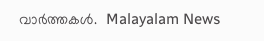വാർത്തകൾ.  Malayalam News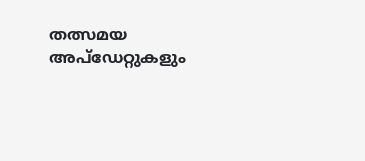തത്സമയ അപ്‌ഡേറ്റുകളും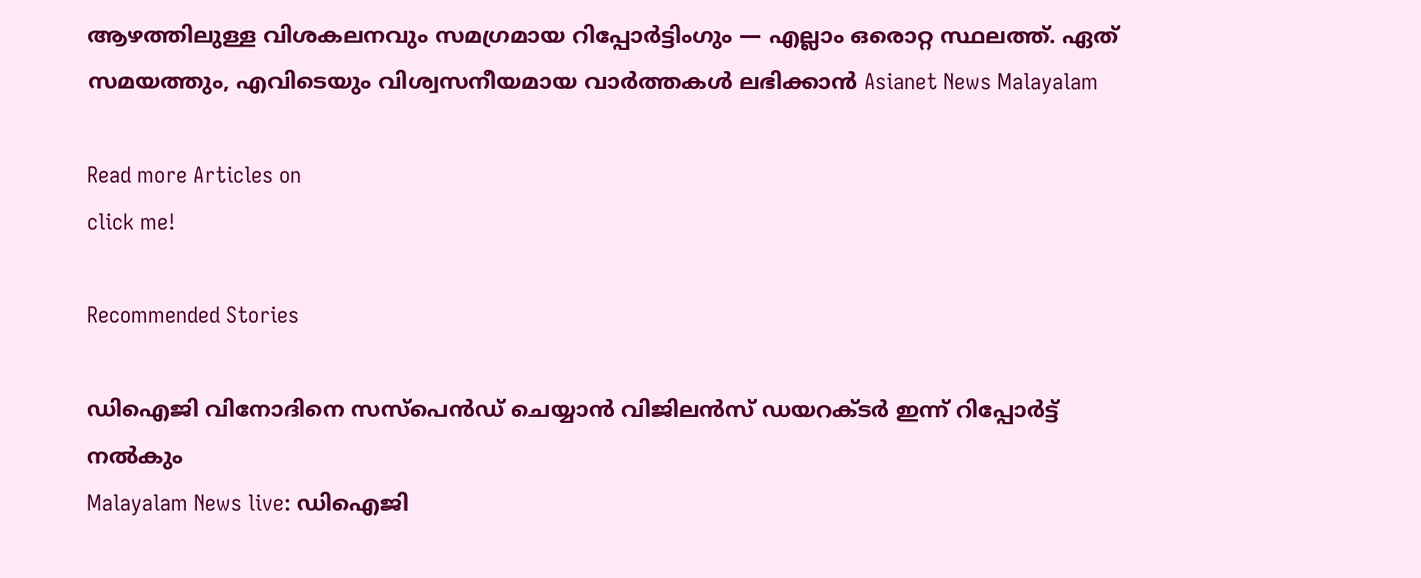ആഴത്തിലുള്ള വിശകലനവും സമഗ്രമായ റിപ്പോർട്ടിംഗും — എല്ലാം ഒരൊറ്റ സ്ഥലത്ത്. ഏത് സമയത്തും, എവിടെയും വിശ്വസനീയമായ വാർത്തകൾ ലഭിക്കാൻ Asianet News Malayalam

Read more Articles on
click me!

Recommended Stories

ഡിഐജി വിനോദിനെ സസ്പെൻഡ് ചെയ്യാൻ വിജിലൻസ് ഡയറക്ടർ ഇന്ന് റിപ്പോർട്ട് നൽകും
Malayalam News live: ഡിഐജി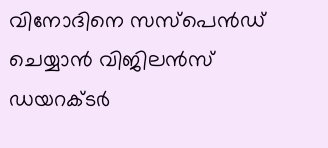വിനോദിനെ സസ്പെൻഡ് ചെയ്യാൻ വിജിലൻസ് ഡയറക്ടർ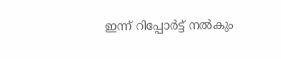ഇന്ന് റിപ്പോർട്ട് നൽകും